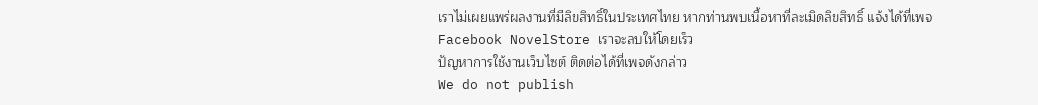เราไม่เผยแพร่ผลงานที่มีลิขสิทธิ์ในประเทศไทย หากท่านพบเนื้อหาที่ละเมิดลิขสิทธิ์ แจ้งได้ที่เพจ Facebook NovelStore เราจะลบให้โดยเร็ว
ปัญหาการใช้งานเว็บไซต์ ติดต่อได้ที่เพจดังกล่าว
We do not publish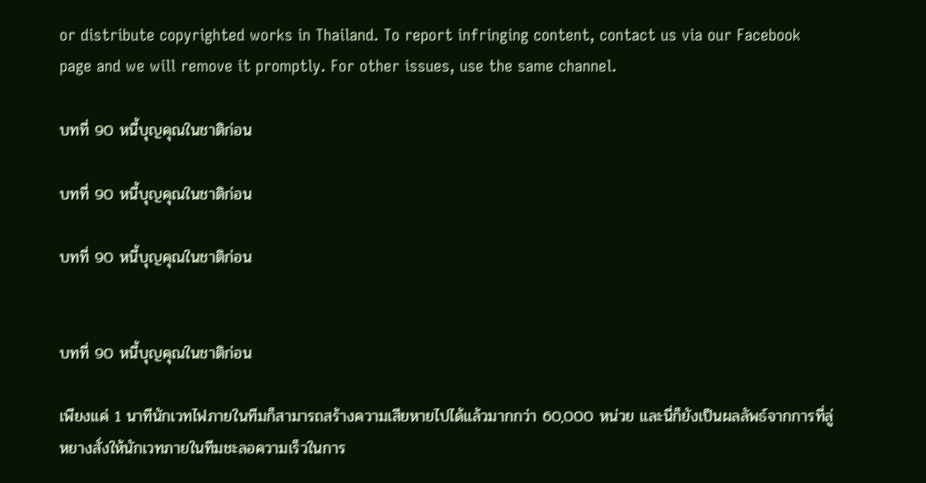or distribute copyrighted works in Thailand. To report infringing content, contact us via our Facebook page and we will remove it promptly. For other issues, use the same channel.

บทที่ 90 หนี้บุญคุณในชาติก่อน

บทที่ 90 หนี้บุญคุณในชาติก่อน

บทที่ 90 หนี้บุญคุณในชาติก่อน


บทที่ 90 หนี้บุญคุณในชาติก่อน

เพียงแค่ 1 นาทีนักเวทไฟภายในทีมก็สามารถสร้างความเสียหายไปได้แล้วมากกว่า 60,000 หน่วย และนี่ก็ยังเป็นผลลัพธ์จากการที่ลู่หยางสั่งให้นักเวทภายในทีมชะลอความเร็วในการ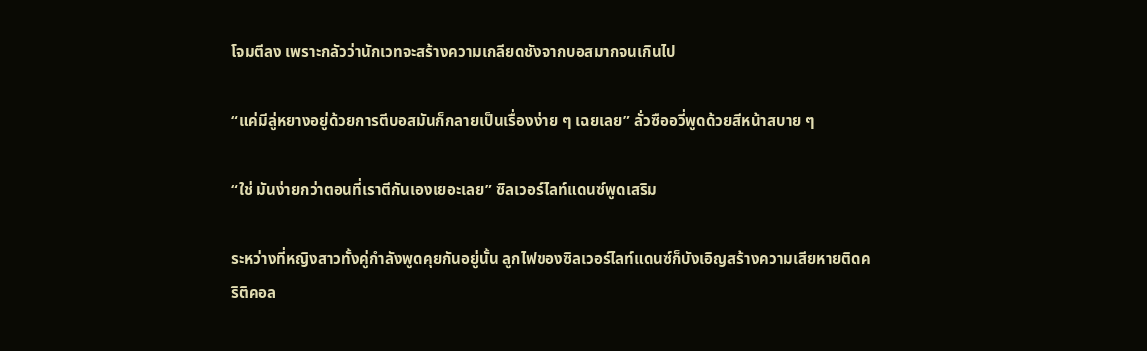โจมตีลง เพราะกลัวว่านักเวทจะสร้างความเกลียดชังจากบอสมากจนเกินไป

“แค่มีลู่หยางอยู่ด้วยการตีบอสมันก็กลายเป็นเรื่องง่าย ๆ เฉยเลย” ลั่วซืออวี่พูดด้วยสีหน้าสบาย ๆ

“ใช่ มันง่ายกว่าตอนที่เราตีกันเองเยอะเลย” ซิลเวอร์ไลท์แดนซ์พูดเสริม

ระหว่างที่หญิงสาวทั้งคู่กำลังพูดคุยกันอยู่นั้น ลูกไฟของซิลเวอร์ไลท์แดนซ์ก็บังเอิญสร้างความเสียหายติดคริติคอล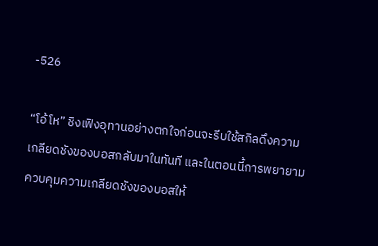-526

“โอ้โห” ชิงเฟิงอุทานอย่างตกใจก่อนจะรีบใช้สกิลดึงความเกลียดชังของบอสกลับมาในทันที และในตอนนี้การพยายามควบคุมความเกลียดชังของบอสให้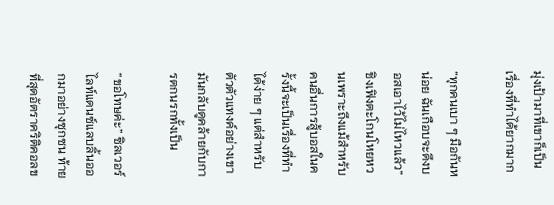มุ่งเป้ามาที่เขาก็เป็นเรื่องที่ทำได้ยากมาก

“ทุกคนเบา ๆ มือกันหน่อย ฉันเกือบจะดึงบอสเอาไว้ไม่ไหวแล้ว” ชิงเฟิงตะโกนโหยหวนเพราะถึงแม้สำหรับคนอื่นการสู้บอสในครั้งนี้จะเป็นเรื่องที่ทำได้ง่าย ๆ แต่สำหรับตัวตัวแทงค์อย่างเขา มันกลับดูคล้ายกับการตกนรกทั้งเป็น

“ขอโทษค่ะ” ซิลเวอร์ไลท์แดนซ์แลบลิ้นออกมาอย่างซุกซน ท้ายที่สุดอัตราคริติคอลข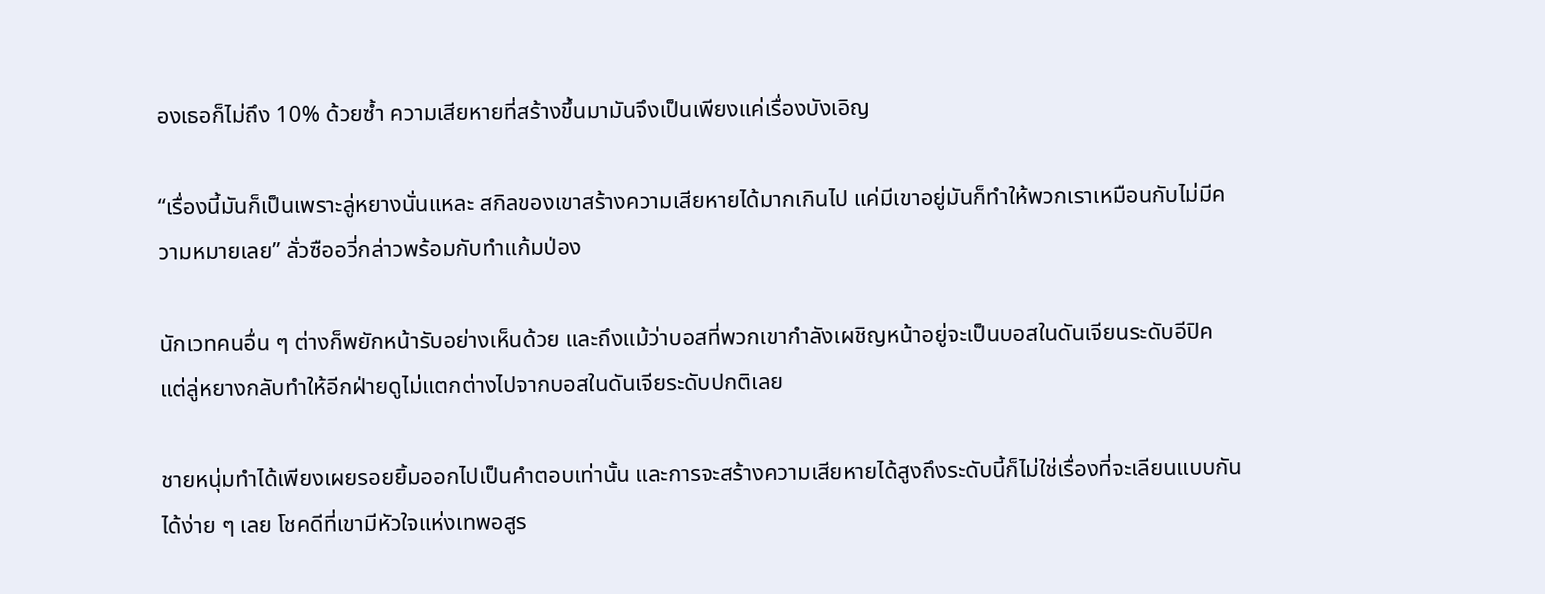องเธอก็ไม่ถึง 10% ด้วยซ้ำ ความเสียหายที่สร้างขึ้นมามันจึงเป็นเพียงแค่เรื่องบังเอิญ

“เรื่องนี้มันก็เป็นเพราะลู่หยางนั่นแหละ สกิลของเขาสร้างความเสียหายได้มากเกินไป แค่มีเขาอยู่มันก็ทำให้พวกเราเหมือนกับไม่มีความหมายเลย” ลั่วซืออวี่กล่าวพร้อมกับทำแก้มป่อง

นักเวทคนอื่น ๆ ต่างก็พยักหน้ารับอย่างเห็นด้วย และถึงแม้ว่าบอสที่พวกเขากำลังเผชิญหน้าอยู่จะเป็นบอสในดันเจียนระดับอีปิค แต่ลู่หยางกลับทำให้อีกฝ่ายดูไม่แตกต่างไปจากบอสในดันเจียระดับปกติเลย

ชายหนุ่มทำได้เพียงเผยรอยยิ้มออกไปเป็นคำตอบเท่านั้น และการจะสร้างความเสียหายได้สูงถึงระดับนี้ก็ไม่ใช่เรื่องที่จะเลียนแบบกันได้ง่าย ๆ เลย โชคดีที่เขามีหัวใจแห่งเทพอสูร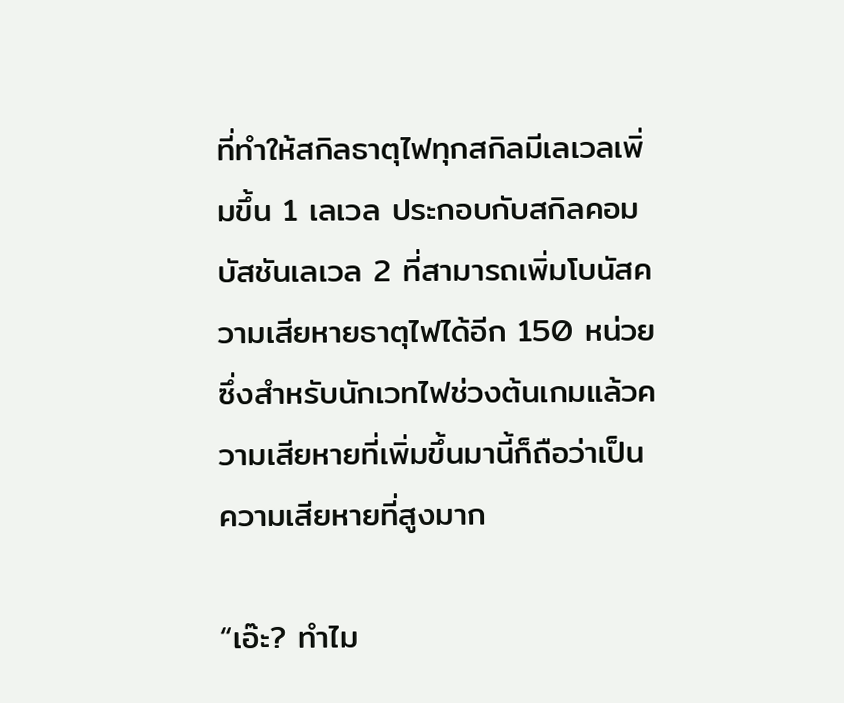ที่ทำให้สกิลธาตุไฟทุกสกิลมีเลเวลเพิ่มขึ้น 1 เลเวล ประกอบกับสกิลคอมบัสชันเลเวล 2 ที่สามารถเพิ่มโบนัสความเสียหายธาตุไฟได้อีก 150 หน่วย ซึ่งสำหรับนักเวทไฟช่วงต้นเกมแล้วความเสียหายที่เพิ่มขึ้นมานี้ก็ถือว่าเป็นความเสียหายที่สูงมาก

“เอ๊ะ? ทำไม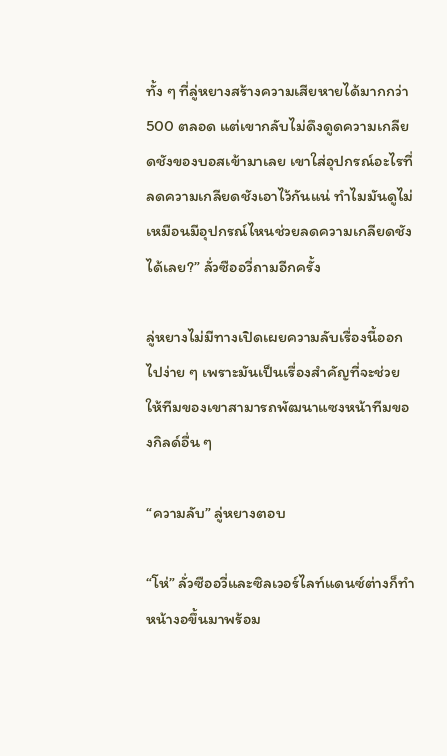ทั้ง ๆ ที่ลู่หยางสร้างความเสียหายได้มากกว่า 500 ตลอด แต่เขากลับไม่ดึงดูดความเกลียดชังของบอสเข้ามาเลย เขาใส่อุปกรณ์อะไรที่ลดความเกลียดชังเอาไว้กันแน่ ทำไมมันดูไม่เหมือนมีอุปกรณ์ไหนช่วยลดความเกลียดชังได้เลย?” ลั่วซืออวี่ถามอีกครั้ง

ลู่หยางไม่มีทางเปิดเผยความลับเรื่องนี้ออกไปง่าย ๆ เพราะมันเป็นเรื่องสำคัญที่จะช่วยให้ทีมของเขาสามารถพัฒนาแซงหน้าทีมของกิลด์อื่น ๆ

“ความลับ” ลู่หยางตอบ

“โห่” ลั่วซืออวี่และซิลเวอร์ไลท์แดนซ์ต่างก็ทำหน้างอขึ้นมาพร้อม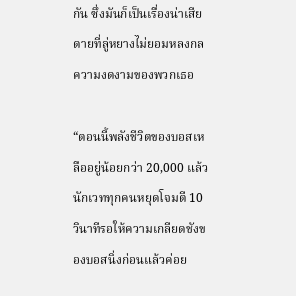กัน ซึ่งมันก็เป็นเรื่องน่าเสียดายที่ลู่หยางไม่ยอมหลงกลความงดงามของพวกเธอ

“ตอนนี้พลังชีวิตของบอสเหลืออยู่น้อยกว่า 20,000 แล้ว นักเวททุกคนหยุดโจมตี 10 วินาทีรอให้ความเกลียดชังของบอสนิ่งก่อนแล้วค่อย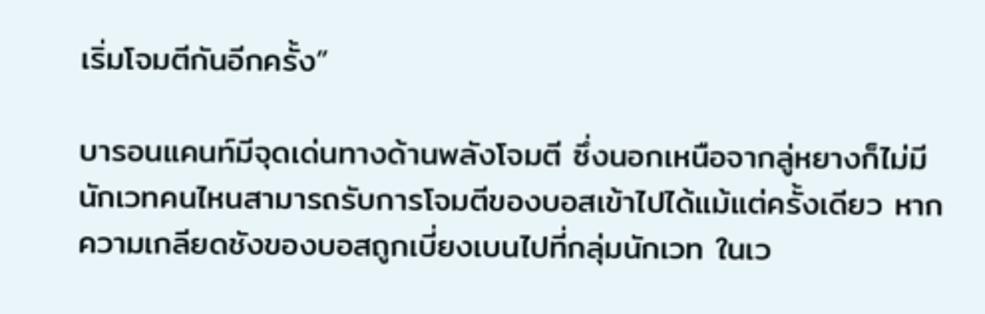เริ่มโจมตีกันอีกครั้ง”

บารอนแคนท์มีจุดเด่นทางด้านพลังโจมตี ซึ่งนอกเหนือจากลู่หยางก็ไม่มีนักเวทคนไหนสามารถรับการโจมตีของบอสเข้าไปได้แม้แต่ครั้งเดียว หากความเกลียดชังของบอสถูกเบี่ยงเบนไปที่กลุ่มนักเวท ในเว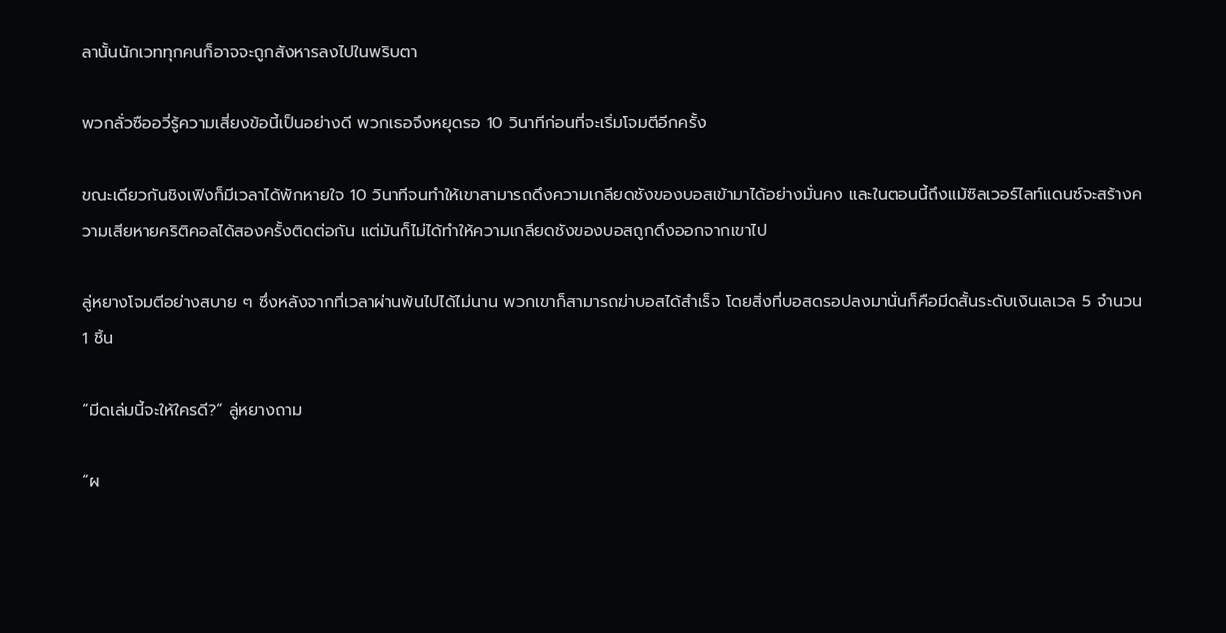ลานั้นนักเวททุกคนก็อาจจะถูกสังหารลงไปในพริบตา

พวกลั่วซืออวี่รู้ความเสี่ยงข้อนี้เป็นอย่างดี พวกเธอจึงหยุดรอ 10 วินาทีก่อนที่จะเริ่มโจมตีอีกครั้ง

ขณะเดียวกันชิงเฟิงก็มีเวลาได้พักหายใจ 10 วินาทีจนทำให้เขาสามารถดึงความเกลียดชังของบอสเข้ามาได้อย่างมั่นคง และในตอนนี้ถึงแม้ซิลเวอร์ไลท์แดนซ์จะสร้างความเสียหายคริติคอลได้สองครั้งติดต่อกัน แต่มันก็ไม่ได้ทำให้ความเกลียดชังของบอสถูกดึงออกจากเขาไป

ลู่หยางโจมตีอย่างสบาย ๆ ซึ่งหลังจากที่เวลาผ่านพ้นไปได้ไม่นาน พวกเขาก็สามารถฆ่าบอสได้สำเร็จ โดยสิ่งที่บอสดรอปลงมานั่นก็คือมีดสั้นระดับเงินเลเวล 5 จำนวน 1 ชิ้น

“มีดเล่มนี้จะให้ใครดี?” ลู่หยางถาม

“ผ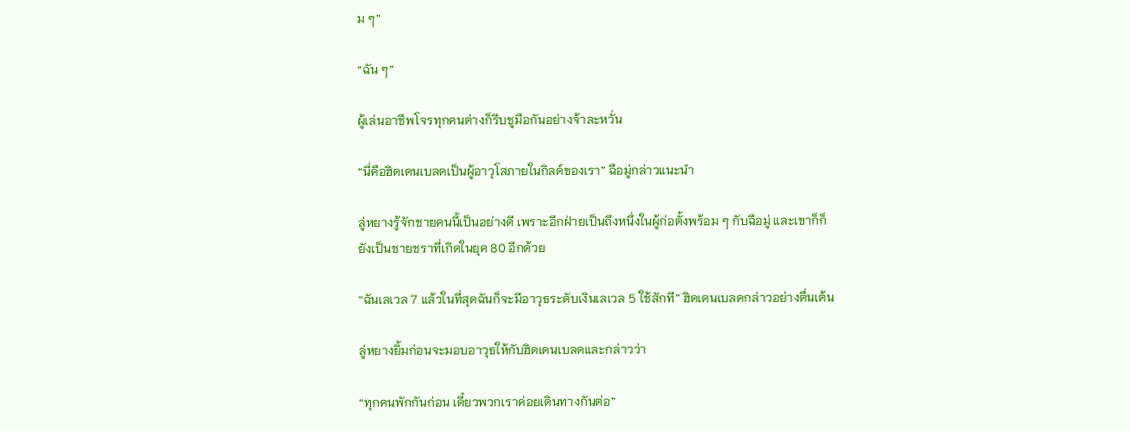ม ๆ”

“ฉัน ๆ”

ผู้เล่นอาชีพโจรทุกคนต่างก็รีบชูมือกันอย่างจ้าละหวั่น

“นี่คือฮิดเดนเบลดเป็นผู้อาวุโสภายในกิลด์ของเรา” ฉือมู่กล่าวแนะนำ

ลู่หยางรู้จักชายคนนี้เป็นอย่างดี เพราะอีกฝ่ายเป็นถึงหนึ่งในผู้ก่อตั้งพร้อม ๆ กับฉือมู่ และเขาก็ก็ยังเป็นชายชราที่เกิดในยุค 80 อีกด้วย

“ฉันเลเวล 7 แล้วในที่สุดฉันก็จะมีอาวุธระดับเงินเลเวล 5 ใช้สักที” ฮิดเดนเบลดกล่าวอย่างตื่นเต้น

ลู่หยางยิ้มก่อนจะมอบอาวุธให้กับฮิดเดนเบลดและกล่าวว่า

“ทุกคนพักกันก่อน เดี๋ยวพวกเราค่อยเดินทางกันต่อ”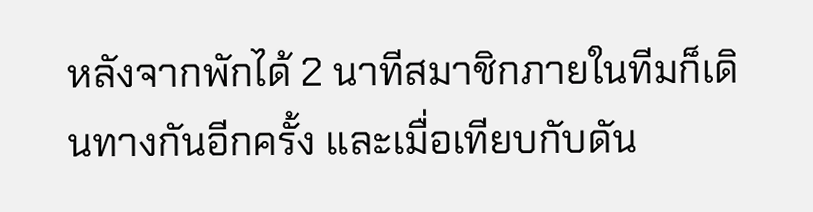หลังจากพักได้ 2 นาทีสมาชิกภายในทีมก็เดินทางกันอีกครั้ง และเมื่อเทียบกับดัน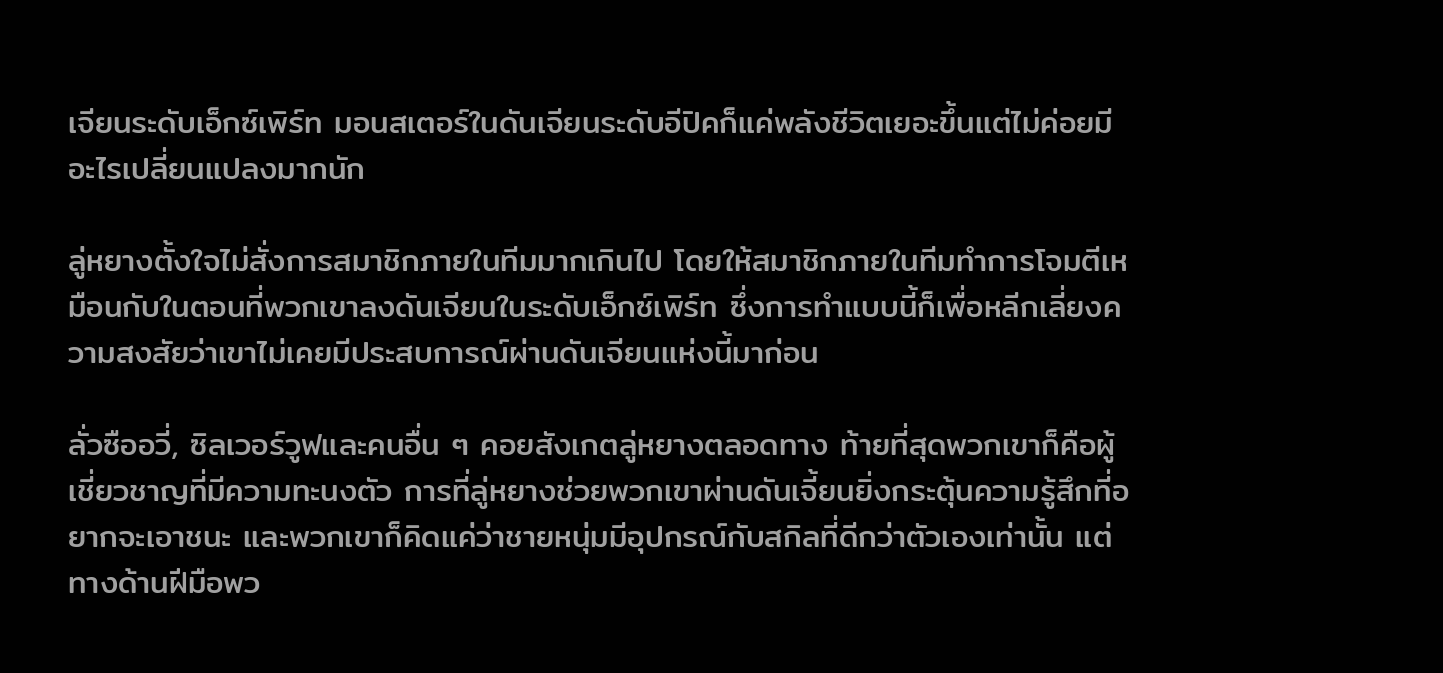เจียนระดับเอ็กซ์เพิร์ท มอนสเตอร์ในดันเจียนระดับอีปิคก็แค่พลังชีวิตเยอะขึ้นแต่ไม่ค่อยมีอะไรเปลี่ยนแปลงมากนัก

ลู่หยางตั้งใจไม่สั่งการสมาชิกภายในทีมมากเกินไป โดยให้สมาชิกภายในทีมทำการโจมตีเหมือนกับในตอนที่พวกเขาลงดันเจียนในระดับเอ็กซ์เพิร์ท ซึ่งการทำแบบนี้ก็เพื่อหลีกเลี่ยงความสงสัยว่าเขาไม่เคยมีประสบการณ์ผ่านดันเจียนแห่งนี้มาก่อน

ลั่วซืออวี่, ซิลเวอร์วูฟและคนอื่น ๆ คอยสังเกตลู่หยางตลอดทาง ท้ายที่สุดพวกเขาก็คือผู้เชี่ยวชาญที่มีความทะนงตัว การที่ลู่หยางช่วยพวกเขาผ่านดันเจี้ยนยิ่งกระตุ้นความรู้สึกที่อยากจะเอาชนะ และพวกเขาก็คิดแค่ว่าชายหนุ่มมีอุปกรณ์กับสกิลที่ดีกว่าตัวเองเท่านั้น แต่ทางด้านฝีมือพว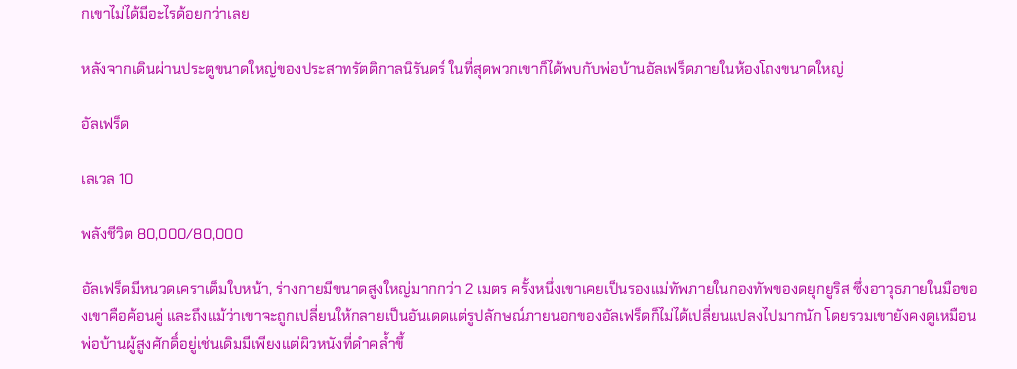กเขาไม่ได้มีอะไรด้อยกว่าเลย

หลังจากเดินผ่านประตูขนาดใหญ่ของประสาทรัตติกาลนิรันดร์ ในที่สุดพวกเขาก็ได้พบกับพ่อบ้านอัลเฟร็ดภายในห้องโถงขนาดใหญ่

อัลเฟร็ด

เลเวล 10

พลังชีวิต 80,000/80,000

อัลเฟร็ดมีหนวดเคราเต็มใบหน้า, ร่างกายมีขนาดสูงใหญ่มากกว่า 2 เมตร ครั้งหนึ่งเขาเคยเป็นรองแม่ทัพภายในกองทัพของดยุกยูริส ซึ่งอาวุธภายในมือของเขาคือค้อนคู่ และถึงแม้ว่าเขาจะถูกเปลี่ยนให้กลายเป็นอันเดดแต่รูปลักษณ์ภายนอกของอัลเฟร็ดก็ไม่ได้เปลี่ยนแปลงไปมากนัก โดยรวมเขายังคงดูเหมือนพ่อบ้านผู้สูงศักดิ์อยู่เช่นเดิมมีเพียงแต่ผิวหนังที่ดำคล้ำขึ้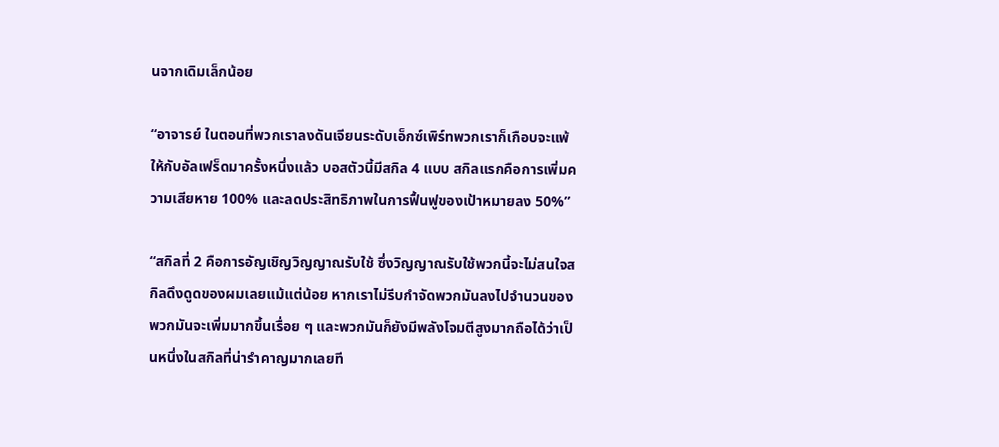นจากเดิมเล็กน้อย

“อาจารย์ ในตอนที่พวกเราลงดันเจียนระดับเอ็กซ์เพิร์ทพวกเราก็เกือบจะแพ้ให้กับอัลเฟร็ดมาครั้งหนึ่งแล้ว บอสตัวนี้มีสกิล 4 แบบ สกิลแรกคือการเพิ่มความเสียหาย 100% และลดประสิทธิภาพในการฟื้นฟูของเป้าหมายลง 50%”

“สกิลที่ 2 คือการอัญเชิญวิญญาณรับใช้ ซึ่งวิญญาณรับใช้พวกนี้จะไม่สนใจสกิลดึงดูดของผมเลยแม้แต่น้อย หากเราไม่รีบกำจัดพวกมันลงไปจำนวนของพวกมันจะเพิ่มมากขึ้นเรื่อย ๆ และพวกมันก็ยังมีพลังโจมตีสูงมากถือได้ว่าเป็นหนึ่งในสกิลที่น่ารำคาญมากเลยที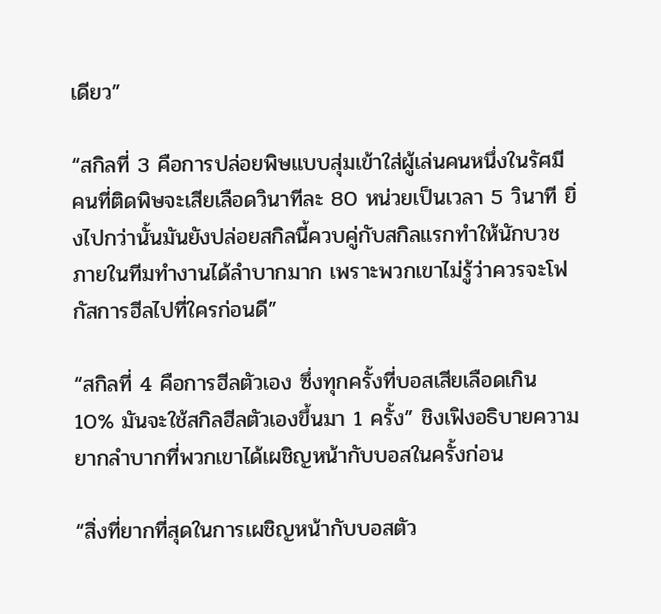เดียว”

“สกิลที่ 3 คือการปล่อยพิษแบบสุ่มเข้าใส่ผู้เล่นคนหนึ่งในรัศมี คนที่ติดพิษจะเสียเลือดวินาทีละ 80 หน่วยเป็นเวลา 5 วินาที ยิ่งไปกว่านั้นมันยังปล่อยสกิลนี้ควบคู่กับสกิลแรกทำให้นักบวชภายในทีมทำงานได้ลำบากมาก เพราะพวกเขาไม่รู้ว่าควรจะโฟกัสการฮีลไปที่ใครก่อนดี”

“สกิลที่ 4 คือการฮีลตัวเอง ซึ่งทุกครั้งที่บอสเสียเลือดเกิน 10% มันจะใช้สกิลฮีลตัวเองขึ้นมา 1 ครั้ง” ชิงเฟิงอธิบายความยากลำบากที่พวกเขาได้เผชิญหน้ากับบอสในครั้งก่อน

“สิ่งที่ยากที่สุดในการเผชิญหน้ากับบอสตัว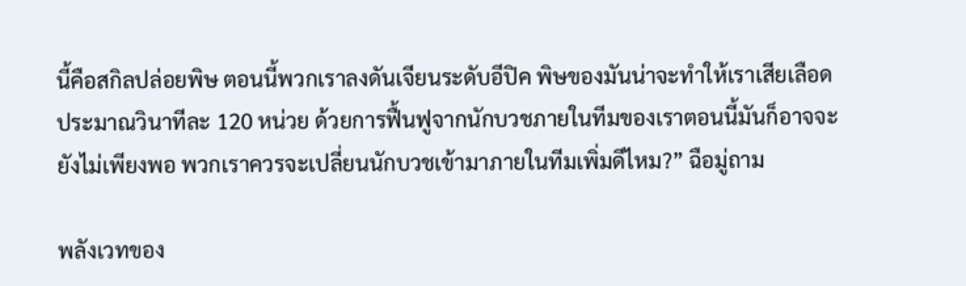นี้คือสกิลปล่อยพิษ ตอนนี้พวกเราลงดันเจียนระดับอีปิค พิษของมันน่าจะทำให้เราเสียเลือดประมาณวินาทีละ 120 หน่วย ด้วยการฟื้นฟูจากนักบวชภายในทีมของเราตอนนี้มันก็อาจจะยังไม่เพียงพอ พวกเราควรจะเปลี่ยนนักบวชเข้ามาภายในทีมเพิ่มดีไหม?” ฉือมู่ถาม

พลังเวทของ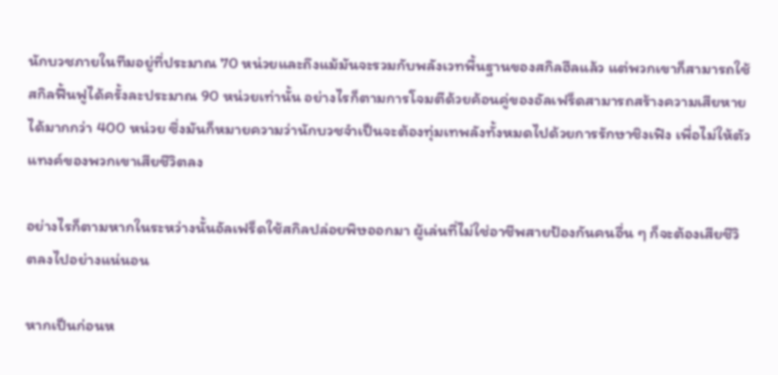นักบวชภายในทีมอยู่ที่ประมาณ 70 หน่วยและถึงแม้มันจะรวมกับพลังเวทพื้นฐานของสกิลฮีลแล้ว แต่พวกเขาก็สามารถใช้สกิลฟื้นฟูได้ครั้งละประมาณ 90 หน่วยเท่านั้น อย่างไรก็ตามการโจมตีด้วยค้อนคู่ของอัลเฟร็ดสามารถสร้างความเสียหายได้มากกว่า 400 หน่วย ซึ่งมันก็หมายความว่านักบวชจำเป็นจะต้องทุ่มเทพลังทั้งหมดไปด้วยการรักษาชิงเฟิง เพื่อไม่ให้ตัวแทงค์ของพวกเขาเสียชีวิตลง

อย่างไรก็ตามหากในระหว่างนั้นอัลเฟร็ดใช้สกิลปล่อยพิษออกมา ผู้เล่นที่ไม่ใช่อาชีพสายป้องกันคนอื่น ๆ ก็จะต้องเสียชีวิตลงไปอย่างแน่นอน

หากเป็นก่อนห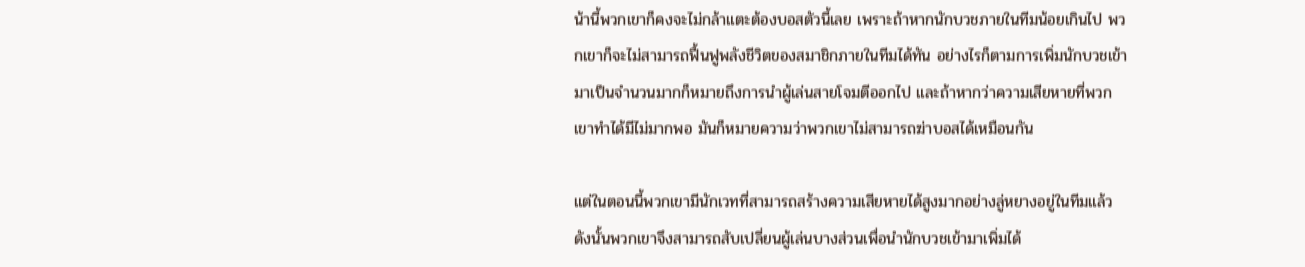น้านี้พวกเขาก็คงจะไม่กล้าแตะต้องบอสตัวนี้เลย เพราะถ้าหากนักบวชภายในทีมน้อยเกินไป พวกเขาก็จะไม่สามารถฟื้นฟูพลังชีวิตของสมาชิกภายในทีมได้ทัน อย่างไรก็ตามการเพิ่มนักบวชเข้ามาเป็นจำนวนมากก็หมายถึงการนำผู้เล่นสายโจมตีออกไป และถ้าหากว่าความเสียหายที่พวกเขาทำได้มีไม่มากพอ มันก็หมายความว่าพวกเขาไม่สามารถฆ่าบอสได้เหมือนกัน

แต่ในตอนนี้พวกเขามีนักเวทที่สามารถสร้างความเสียหายได้สูงมากอย่างลู่หยางอยู่ในทีมแล้ว ดังนั้นพวกเขาจึงสามารถสับเปลี่ยนผู้เล่นบางส่วนเพื่อนำนักบวชเข้ามาเพิ่มได้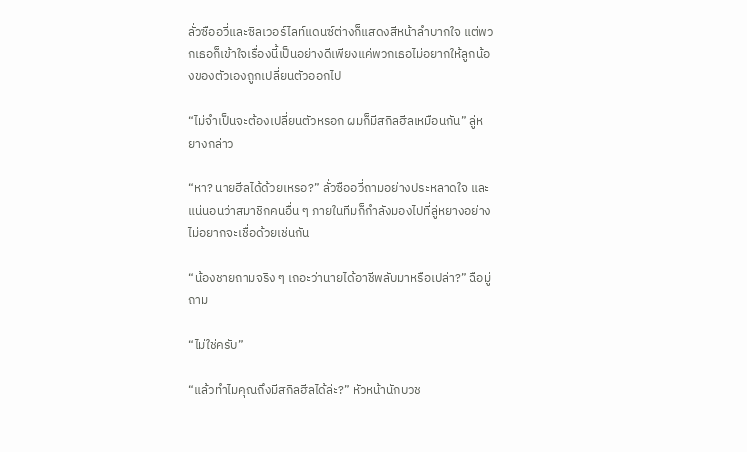ลั่วซืออวี่และซิลเวอร์ไลท์แดนซ์ต่างก็แสดงสีหน้าลำบากใจ แต่พวกเธอก็เข้าใจเรื่องนี้เป็นอย่างดีเพียงแค่พวกเธอไม่อยากให้ลูกน้องของตัวเองถูกเปลี่ยนตัวออกไป

“ไม่จำเป็นจะต้องเปลี่ยนตัวหรอก ผมก็มีสกิลฮีลเหมือนกัน” ลู่หยางกล่าว

“หา? นายฮีลได้ด้วยเหรอ?” ลั่วซืออวี่ถามอย่างประหลาดใจ และแน่นอนว่าสมาชิกคนอื่น ๆ ภายในทีมก็กำลังมองไปที่ลู่หยางอย่างไม่อยากจะเชื่อด้วยเช่นกัน

“น้องชายถามจริง ๆ เถอะว่านายได้อาชีพลับมาหรือเปล่า?” ฉือมู่ถาม

“ไม่ใช่ครับ”

“แล้วทำไมคุณถึงมีสกิลฮีลได้ล่ะ?” หัวหน้านักบวช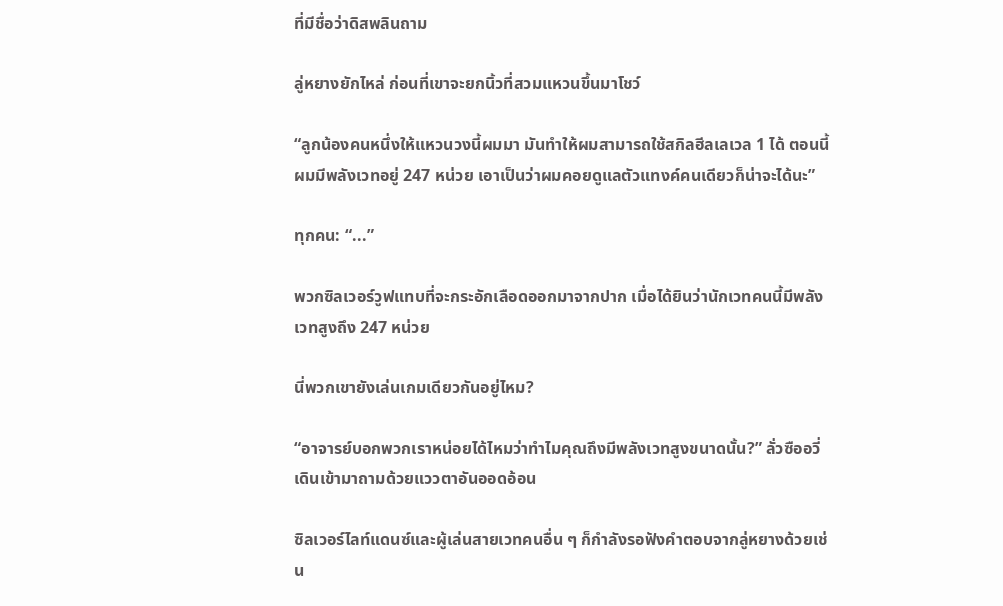ที่มีชื่อว่าดิสพลินถาม

ลู่หยางยักไหล่ ก่อนที่เขาจะยกนิ้วที่สวมแหวนขึ้นมาโชว์

“ลูกน้องคนหนึ่งให้แหวนวงนี้ผมมา มันทำให้ผมสามารถใช้สกิลฮีลเลเวล 1 ได้ ตอนนี้ผมมีพลังเวทอยู่ 247 หน่วย เอาเป็นว่าผมคอยดูแลตัวแทงค์คนเดียวก็น่าจะได้นะ”

ทุกคน: “...”

พวกซิลเวอร์วูฟแทบที่จะกระอักเลือดออกมาจากปาก เมื่อได้ยินว่านักเวทคนนี้มีพลังเวทสูงถึง 247 หน่วย

นี่พวกเขายังเล่นเกมเดียวกันอยู่ไหม?

“อาจารย์บอกพวกเราหน่อยได้ไหมว่าทำไมคุณถึงมีพลังเวทสูงขนาดนั้น?” ลั่วซืออวี่เดินเข้ามาถามด้วยแววตาอันออดอ้อน

ซิลเวอร์ไลท์แดนซ์และผู้เล่นสายเวทคนอื่น ๆ ก็กำลังรอฟังคำตอบจากลู่หยางด้วยเช่น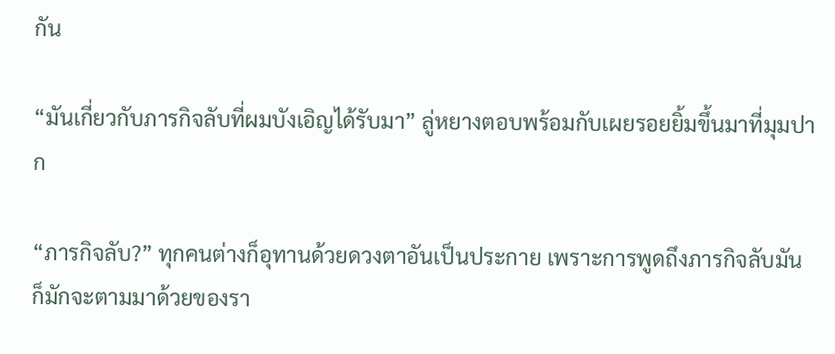กัน

“มันเกี่ยวกับภารกิจลับที่ผมบังเอิญได้รับมา” ลู่หยางตอบพร้อมกับเผยรอยยิ้มขึ้นมาที่มุมปาก

“ภารกิจลับ?” ทุกคนต่างก็อุทานด้วยดวงตาอันเป็นประกาย เพราะการพูดถึงภารกิจลับมันก็มักจะตามมาด้วยของรา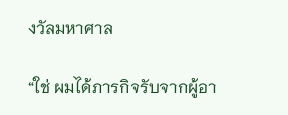งวัลมหาศาล

“ใช่ ผมได้ภารกิจรับจากผู้อา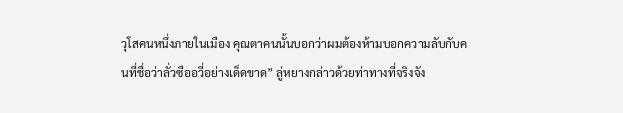วุโสคนหนึ่งภายในเมือง คุณตาคนนั้นบอกว่าผมต้องห้ามบอกความลับกับคนที่ชื่อว่าลั่วซืออวี่อย่างเด็ดขาด” ลู่หยางกล่าวด้วยท่าทางที่จริงจัง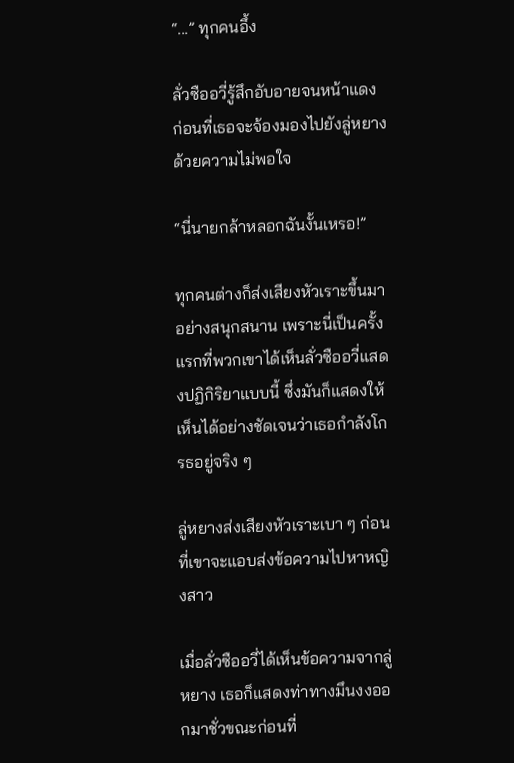“...” ทุกคนอึ้ง

ลั่วซืออวี่รู้สึกอับอายจนหน้าแดง ก่อนที่เธอจะจ้องมองไปยังลู่หยางด้วยความไม่พอใจ

“นี่นายกล้าหลอกฉันงั้นเหรอ!”

ทุกคนต่างก็ส่งเสียงหัวเราะขึ้นมาอย่างสนุกสนาน เพราะนี่เป็นครั้งแรกที่พวกเขาได้เห็นลั่วซืออวี่แสดงปฏิกิริยาแบบนี้ ซึ่งมันก็แสดงให้เห็นได้อย่างชัดเจนว่าเธอกำลังโกรธอยู่จริง ๆ

ลู่หยางส่งเสียงหัวเราะเบา ๆ ก่อนที่เขาจะแอบส่งข้อความไปหาหญิงสาว

เมื่อลั่วซืออวี่ได้เห็นข้อความจากลู่หยาง เธอก็แสดงท่าทางมึนงงออกมาชั่วขณะก่อนที่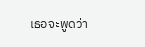เธอจะพูดว่า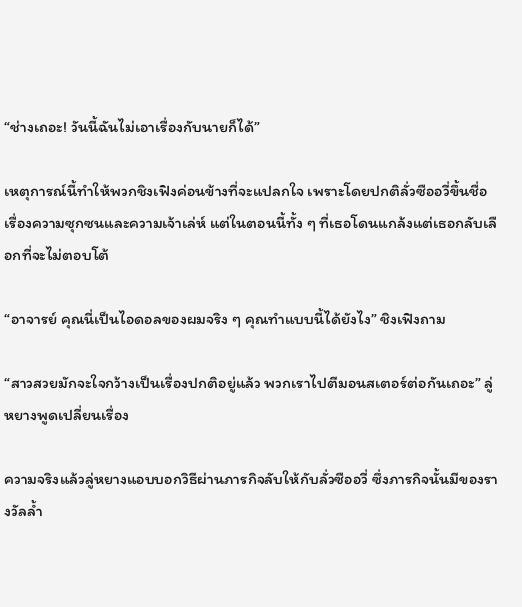“ช่างเถอะ! วันนี้ฉันไม่เอาเรื่องกับนายก็ได้”

เหตุการณ์นี้ทำให้พวกชิงเฟิงค่อนข้างที่จะแปลกใจ เพราะโดยปกติลั่วซืออวี่ขึ้นชื่อเรื่องความซุกซนและความเจ้าเล่ห์ แต่ในตอนนี้ทั้ง ๆ ที่เธอโดนแกล้งแต่เธอกลับเลือกที่จะไม่ตอบโต้

“อาจารย์ คุณนี่เป็นไอดอลของผมจริง ๆ คุณทำแบบนี้ได้ยังไง” ชิงเฟิงถาม

“สาวสวยมักจะใจกว้างเป็นเรื่องปกติอยู่แล้ว พวกเราไปตีมอนสเตอร์ต่อกันเถอะ” ลู่หยางพูดเปลี่ยนเรื่อง

ความจริงแล้วลู่หยางแอบบอกวิธีผ่านภารกิจลับให้กับลั่วซืออวี่ ซึ่งภารกิจนั้นมีของรางวัลล้ำ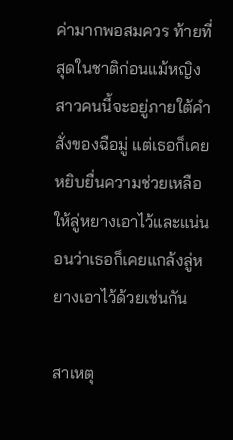ค่ามากพอสมควร ท้ายที่สุดในชาติก่อนแม้หญิงสาวคนนี้จะอยู่ภายใต้คำสั่งของฉือมู่ แต่เธอก็เคยหยิบยื่นความช่วยเหลือให้ลู่หยางเอาไว้และแน่นอนว่าเธอก็เคยแกล้งลู่หยางเอาไว้ด้วยเช่นกัน

สาเหตุ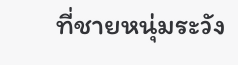ที่ชายหนุ่มระวัง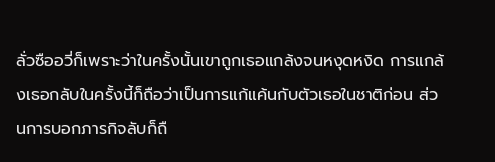ลั่วซืออวี่ก็เพราะว่าในครั้งนั้นเขาถูกเธอแกล้งจนหงุดหงิด การแกล้งเธอกลับในครั้งนี้ก็ถือว่าเป็นการแก้แค้นกับตัวเธอในชาติก่อน ส่วนการบอกภารกิจลับก็ถื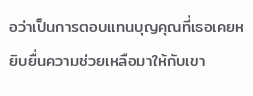อว่าเป็นการตอบแทนบุญคุณที่เธอเคยหยิบยื่นความช่วยเหลือมาให้กับเขา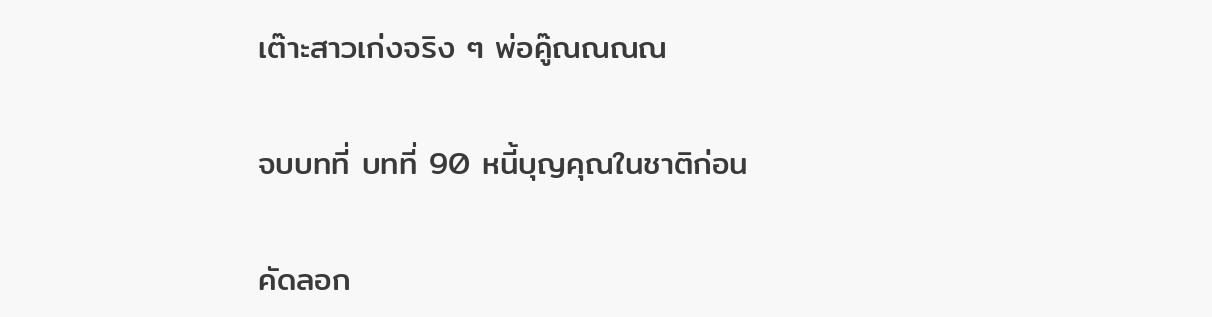เต๊าะสาวเก่งจริง ๆ พ่อคู๊ณณณณ

จบบทที่ บทที่ 90 หนี้บุญคุณในชาติก่อน

คัดลอก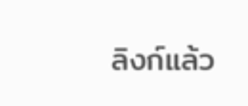ลิงก์แล้ว